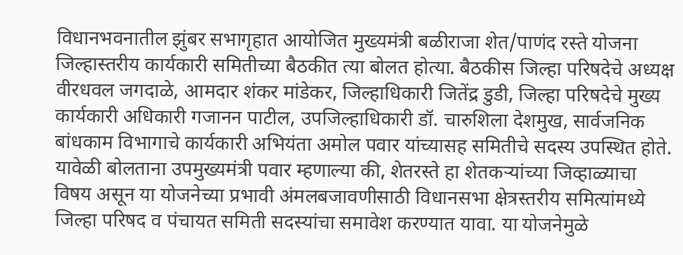विधानभवनातील झुंबर सभागृहात आयोजित मुख्यमंत्री बळीराजा शेत/पाणंद रस्ते योजना जिल्हास्तरीय कार्यकारी समितीच्या बैठकीत त्या बोलत होत्या. बैठकीस जिल्हा परिषदेचे अध्यक्ष वीरधवल जगदाळे, आमदार शंकर मांडेकर, जिल्हाधिकारी जितेंद्र डुडी, जिल्हा परिषदेचे मुख्य कार्यकारी अधिकारी गजानन पाटील, उपजिल्हाधिकारी डॉ. चारुशिला देशमुख, सार्वजनिक बांधकाम विभागाचे कार्यकारी अभियंता अमोल पवार यांच्यासह समितीचे सदस्य उपस्थित होते.
यावेळी बोलताना उपमुख्यमंत्री पवार म्हणाल्या की, शेतरस्ते हा शेतकऱ्यांच्या जिव्हाळ्याचा विषय असून या योजनेच्या प्रभावी अंमलबजावणीसाठी विधानसभा क्षेत्रस्तरीय समित्यांमध्ये जिल्हा परिषद व पंचायत समिती सदस्यांचा समावेश करण्यात यावा. या योजनेमुळे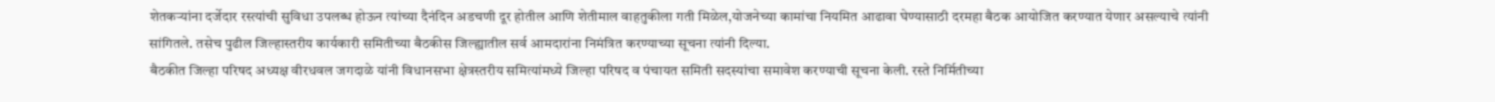शेतकऱ्यांना दर्जेदार रस्त्यांची सुविधा उपलब्ध होऊन त्यांच्या दैनंदिन अडचणी दूर होतील आणि शेतीमाल वाहतुकीला गती मिळेल,योजनेच्या कामांचा नियमित आढावा घेण्यासाठी दरमहा बैठक आयोजित करण्यात येणार असल्याचे त्यांनी सांगितले. तसेच पुढील जिल्हास्तरीय कार्यकारी समितीच्या बैठकीस जिल्ह्यातील सर्व आमदारांना निमंत्रित करण्याच्या सूचना त्यांनी दिल्या.
बैठकीत जिल्हा परिषद अध्यक्ष वीरधवल जगदाळे यांनी विधानसभा क्षेत्रस्तरीय समित्यांमध्ये जिल्हा परिषद व पंचायत समिती सदस्यांचा समावेश करण्याची सूचना केली. रस्ते निर्मितीच्या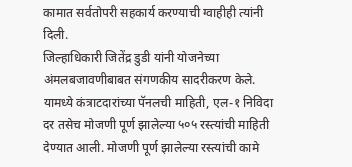कामात सर्वतोपरी सहकार्य करण्याची ग्वाहीही त्यांनी दिली.
जिल्हाधिकारी जितेंद्र डुडी यांनी योजनेच्या अंमलबजावणीबाबत संगणकीय सादरीकरण केले. यामध्ये कंत्राटदारांच्या पॅनलची माहिती, एल-१ निविदा दर तसेच मोजणी पूर्ण झालेल्या ५०५ रस्त्यांची माहिती देण्यात आली. मोजणी पूर्ण झालेल्या रस्त्यांची कामे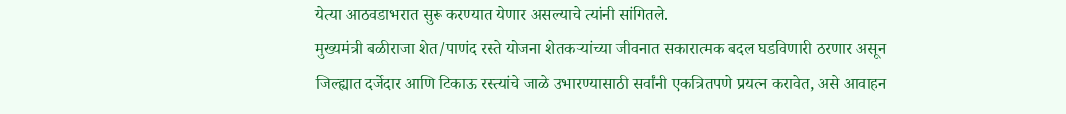येत्या आठवडाभरात सुरू करण्यात येणार असल्याचे त्यांनी सांगितले.
मुख्यमंत्री बळीराजा शेत/पाणंद रस्ते योजना शेतकऱ्यांच्या जीवनात सकारात्मक बदल घडविणारी ठरणार असून जिल्ह्यात दर्जेदार आणि टिकाऊ रस्त्यांचे जाळे उभारण्यासाठी सर्वांनी एकत्रितपणे प्रयत्न करावेत, असे आवाहन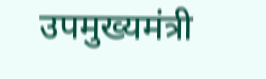उपमुख्यमंत्री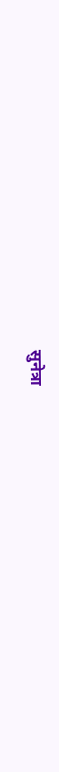सुनेत्रा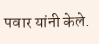पवार यांनी केले.